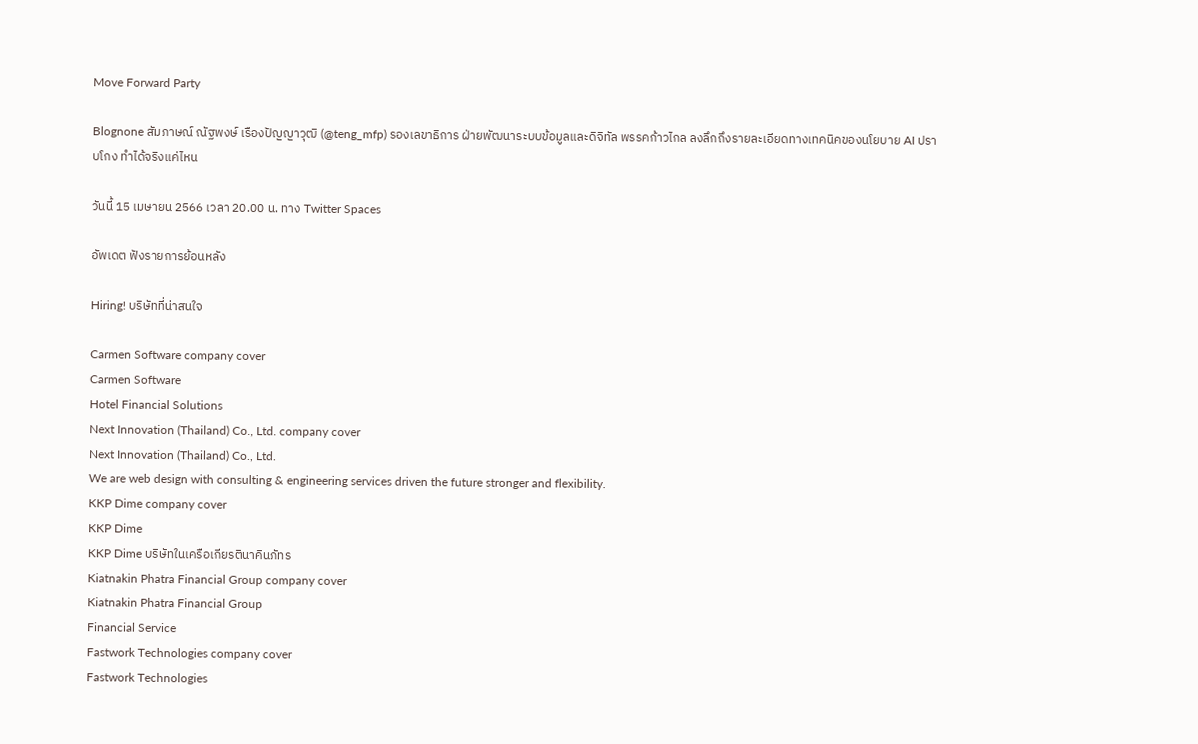Move Forward Party

Blognone สัมภาษณ์ ณัฐพงษ์ เรืองปัญญาวุฒิ (@teng_mfp) รองเลขาธิการ ฝ่ายพัฒนาระบบข้อมูลและดิจิทัล พรรคก้าวไกล ลงลึกถึงรายละเอียดทางเทคนิคของนโยบาย AI ปราบโกง ทำได้จริงแค่ไหน

วันนี้ 15 เมษายน 2566 เวลา 20.00 น. ทาง Twitter Spaces

อัพเดต ฟังรายการย้อนหลัง

Hiring! บริษัทที่น่าสนใจ

Carmen Software company cover
Carmen Software
Hotel Financial Solutions
Next Innovation (Thailand) Co., Ltd. company cover
Next Innovation (Thailand) Co., Ltd.
We are web design with consulting & engineering services driven the future stronger and flexibility.
KKP Dime company cover
KKP Dime
KKP Dime บริษัทในเครือเกียรตินาคินภัทร
Kiatnakin Phatra Financial Group company cover
Kiatnakin Phatra Financial Group
Financial Service
Fastwork Technologies company cover
Fastwork Technologies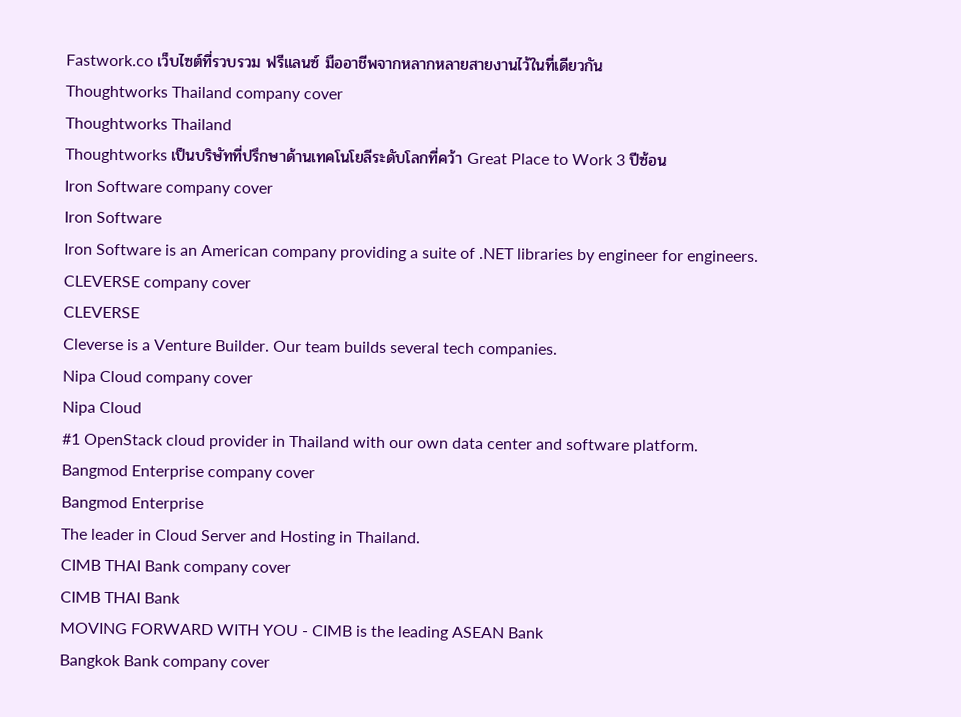Fastwork.co เว็บไซต์ที่รวบรวม ฟรีแลนซ์ มืออาชีพจากหลากหลายสายงานไว้ในที่เดียวกัน
Thoughtworks Thailand company cover
Thoughtworks Thailand
Thoughtworks เป็นบริษัทที่ปรึกษาด้านเทคโนโยลีระดับโลกที่คว้า Great Place to Work 3 ปีซ้อน
Iron Software company cover
Iron Software
Iron Software is an American company providing a suite of .NET libraries by engineer for engineers.
CLEVERSE company cover
CLEVERSE
Cleverse is a Venture Builder. Our team builds several tech companies.
Nipa Cloud company cover
Nipa Cloud
#1 OpenStack cloud provider in Thailand with our own data center and software platform.
Bangmod Enterprise company cover
Bangmod Enterprise
The leader in Cloud Server and Hosting in Thailand.
CIMB THAI Bank company cover
CIMB THAI Bank
MOVING FORWARD WITH YOU - CIMB is the leading ASEAN Bank
Bangkok Bank company cover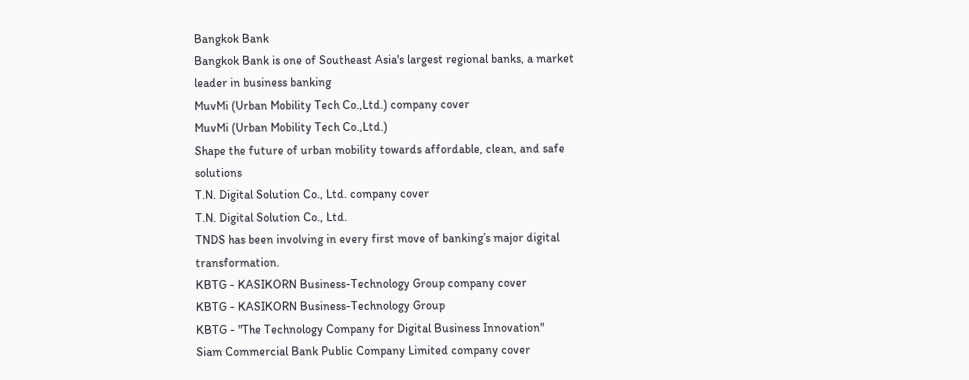Bangkok Bank
Bangkok Bank is one of Southeast Asia's largest regional banks, a market leader in business banking
MuvMi (Urban Mobility Tech Co.,Ltd.) company cover
MuvMi (Urban Mobility Tech Co.,Ltd.)
Shape the future of urban mobility towards affordable, clean, and safe solutions
T.N. Digital Solution Co., Ltd. company cover
T.N. Digital Solution Co., Ltd.
TNDS has been involving in every first move of banking’s major digital transformation.
KBTG - KASIKORN Business-Technology Group company cover
KBTG - KASIKORN Business-Technology Group
KBTG - "The Technology Company for Digital Business Innovation"
Siam Commercial Bank Public Company Limited company cover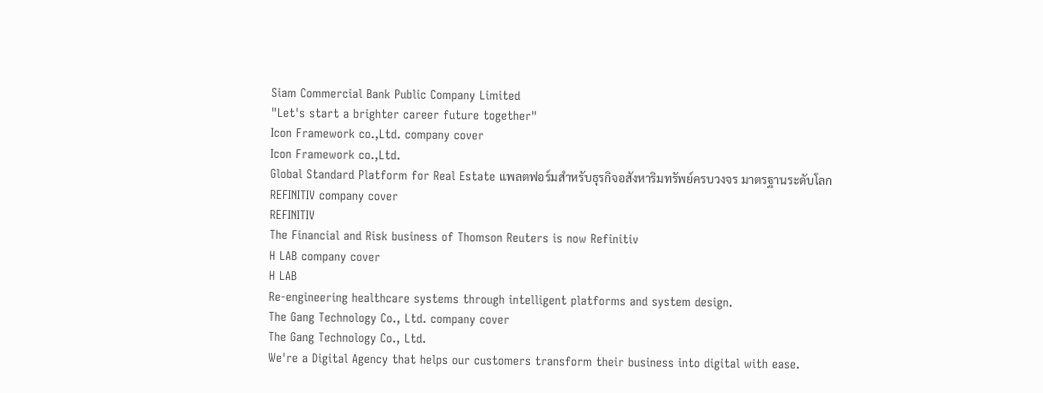Siam Commercial Bank Public Company Limited
"Let's start a brighter career future together"
Icon Framework co.,Ltd. company cover
Icon Framework co.,Ltd.
Global Standard Platform for Real Estate แพลตฟอร์มสำหรับธุรกิจอสังหาริมทรัพย์ครบวงจร มาตรฐานระดับโลก
REFINITIV company cover
REFINITIV
The Financial and Risk business of Thomson Reuters is now Refinitiv
H LAB company cover
H LAB
Re-engineering healthcare systems through intelligent platforms and system design.
The Gang Technology Co., Ltd. company cover
The Gang Technology Co., Ltd.
We're a Digital Agency that helps our customers transform their business into digital with ease.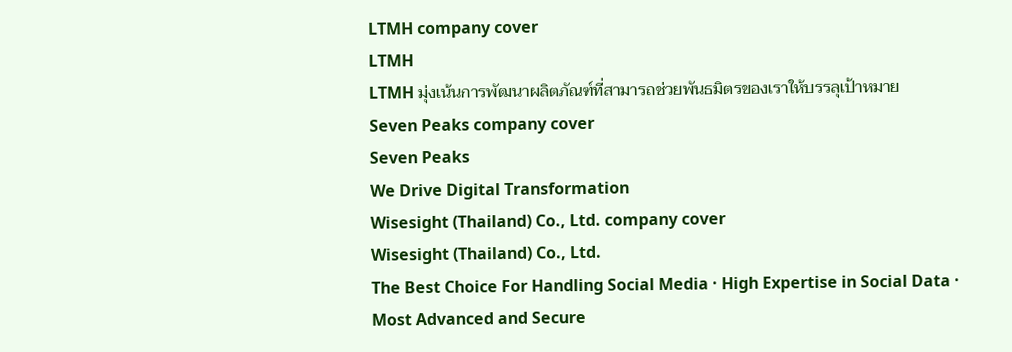LTMH company cover
LTMH
LTMH มุ่งเน้นการพัฒนาผลิตภัณฑ์ที่สามารถช่วยพันธมิตรของเราให้บรรลุเป้าหมาย
Seven Peaks company cover
Seven Peaks
We Drive Digital Transformation
Wisesight (Thailand) Co., Ltd. company cover
Wisesight (Thailand) Co., Ltd.
The Best Choice For Handling Social Media · High Expertise in Social Data · Most Advanced and Secure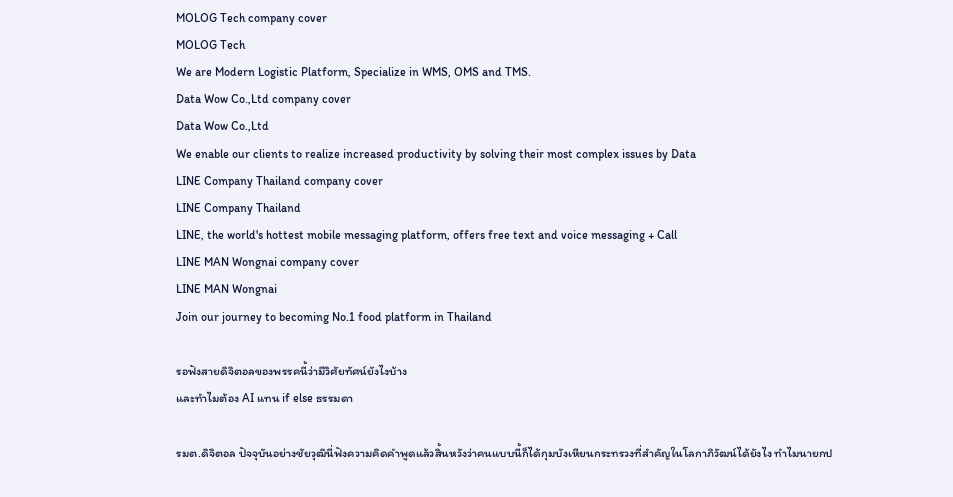MOLOG Tech company cover
MOLOG Tech
We are Modern Logistic Platform, Specialize in WMS, OMS and TMS.
Data Wow Co.,Ltd company cover
Data Wow Co.,Ltd
We enable our clients to realize increased productivity by solving their most complex issues by Data
LINE Company Thailand company cover
LINE Company Thailand
LINE, the world's hottest mobile messaging platform, offers free text and voice messaging + Call
LINE MAN Wongnai company cover
LINE MAN Wongnai
Join our journey to becoming No.1 food platform in Thailand

รอฟังสายดิจิตอลของพรรคนี้ว่ามีวิศัยทัศน์ยังไงบ้าง
และทำไมต้อง AI แทน if else ธรรมดา

รมต.ดิจิตอล ปัจจุบันอย่างชัยวุฒินี่ฟังความคิดคำพูดแล้วสิ้นหวังว่าคนแบบนี้ก็ได้กุมบังเหียนกระทรวงที่สำคัญในโลกาภิวัฒน์ได้ยังไง ทำไมนายกป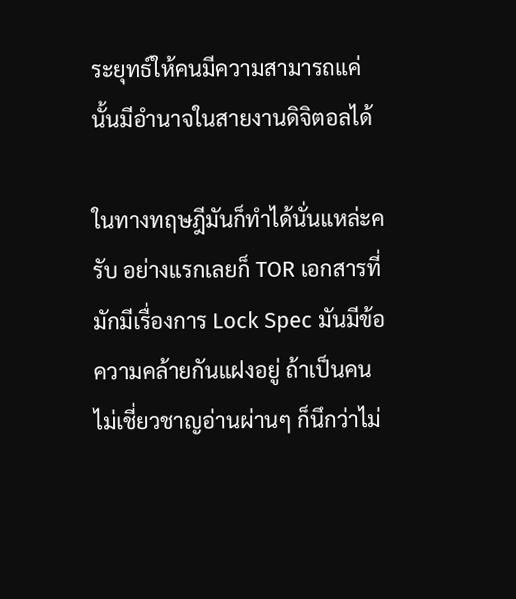ระยุทธ์ให้คนมีความสามารถแค่นั้นมีอำนาจในสายงานดิจิตอลได้

ในทางทฤษฎีมันก็ทำได้นั่นแหล่ะครับ อย่างแรกเลยก็ TOR เอกสารที่มักมีเรื่องการ Lock Spec มันมีข้อความคล้ายกันแฝงอยู่ ถ้าเป็นคนไม่เชี่ยวชาญอ่านผ่านๆ ก็นึกว่าไม่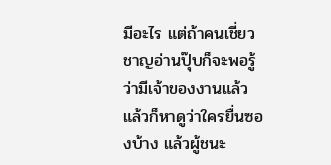มีอะไร แต่ถ้าคนเชี่ยวชาญอ่านปุ๊บก็จะพอรู้ว่ามีเจ้าของงานแล้ว แล้วก็หาดูว่าใครยื่นซองบ้าง แล้วผู้ชนะ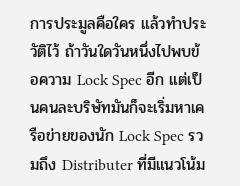การประมูลคือใคร แล้วทำประวัติไว้ ถ้าวันใดวันหนึ่งไปพบข้อความ Lock Spec อีก แต่เป็นคนละบริษัทมันก็จะเริ่มหาเครือข่ายของนัก Lock Spec รวมถึง Distributer ที่มีแนวโน้ม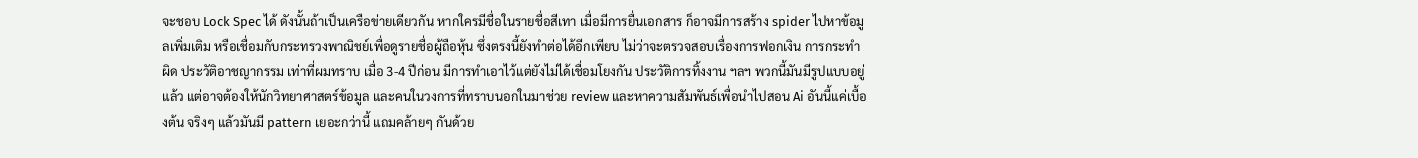จะชอบ Lock Spec ได้ ดังนั้นถ้าเป็นเครือข่ายเดียวกัน หากใครมีชื่อในรายชื่อสีเทา เมื่อมีการยื่นเอกสาร ก็อาจมีการสร้าง spider ไปหาข้อมูลเพิ่มเติม หรือเชื่อมกับกระทรวงพาณิชย์เพื่อดูรายชื่อผู้ถือหุ้น ซึ่งตรงนี้ยังทำต่อได้อีกเพียบ ไม่ว่าจะตรวจสอบเรื่องการฟอกเงิน การกระทำผิด ประวัติอาชญากรรม เท่าที่ผมทราบ เมื่อ 3-4 ปีก่อน มีการทำเอาไว้แต่ยังไม่ได้เชื่อมโยงกัน ประวัติการทิ้งงาน ฯลฯ พวกนี้มันมีรูปแบบอยู่แล้ว แต่อาจต้องให้นักวิทยาศาสตร์ข้อมูล และคนในวงการที่ทราบนอกในมาช่วย review และหาความสัมพันธ์เพื่อนำไปสอน Ai อันนี้แค่เบื้องต้น จริงๆ แล้วมันมี pattern เยอะกว่านี้ แถมคล้ายๆ กันด้วย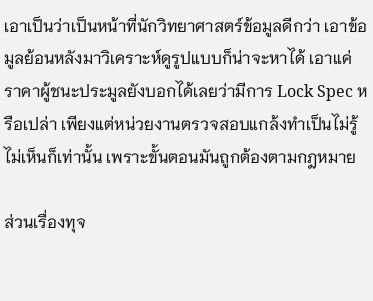เอาเป็นว่าเป็นหน้าที่นักวิทยาศาสตร์ข้อมูลดีกว่า เอาข้อมูลย้อนหลังมาวิเคราะห์ดูรูปแบบก็น่าจะหาได้ เอาแค่ราคาผู้ชนะประมูลยังบอกได้เลยว่ามีการ Lock Spec หรือเปล่า เพียงแต่หน่วยงานตรวจสอบแกล้งทำเป็นไม่รู้ไม่เห็นก็เท่านั้น เพราะขั้นตอนมันถูกต้องตามกฎหมาย

ส่วนเรื่องทุจ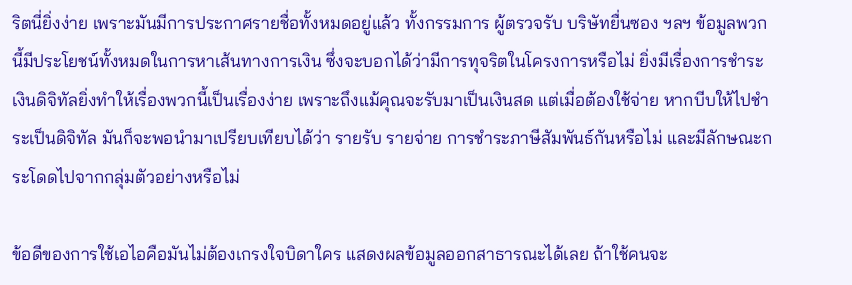ริตนี่ยิ่งง่าย เพราะมันมีการประกาศรายชื่อทั้งหมดอยู่แล้ว ทั้งกรรมการ ผู้ตรวจรับ บริษัทยื่นซอง ฯลฯ ข้อมูลพวกนี้มีประโยชน์ทั้งหมดในการหาเส้นทางการเงิน ซึ่งจะบอกได้ว่ามีการทุจริตในโครงการหรือไม่ ยิ่งมีเรื่องการชำระเงินดิจิทัลยิ่งทำให้เรื่องพวกนี้เป็นเรื่องง่าย เพราะถึงแม้คุณจะรับมาเป็นเงินสด แต่เมื่อต้องใช้จ่าย หากบีบให้ไปชำระเป็นดิจิทัล มันก็จะพอนำมาเปรียบเทียบได้ว่า รายรับ รายจ่าย การชำระภาษีสัมพันธ์กันหรือไม่ และมีลักษณะกระโดดไปจากกลุ่มตัวอย่างหรือไม่

ข้อดีของการใช้เอไอคือมันไม่ต้องเกรงใจบิดาใคร แสดงผลข้อมูลออกสาธารณะได้เลย ถ้าใช้คนจะ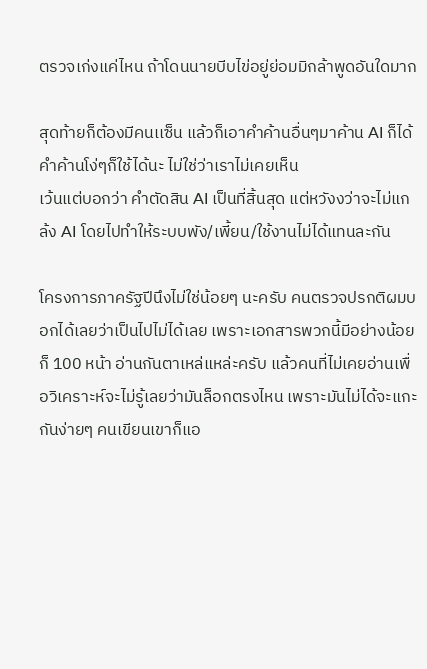ตรวจเก่งแค่ไหน ถ้าโดนนายบีบไข่อยู่ย่อมมิกล้าพูดอันใดมาก

สุดท้ายก็ต้องมีคนเเซ็น แล้วก็เอาคำค้านอื่นๆมาค้าน AI ก็ได้ คำค้านโง่ๆก็ใช้ได้นะ ไม่ใช่ว่าเราไม่เคยเห็น
เว้นแต่บอกว่า คำตัดสิน AI เป็นที่สิ้นสุด แต่หวังงว่าจะไม่แกล้ง AI โดยไปทำให้ระบบพัง/เพี้ยน/ใช้งานไม่ได้แทนละกัน

โครงการภาครัฐปีนึงไม่ใช่น้อยๆ นะครับ คนตรวจปรกติผมบอกได้เลยว่าเป็นไปไม่ได้เลย เพราะเอกสารพวกนี้มีอย่างน้อยก็ 100 หน้า อ่านกันตาเหล่แหล่ะครับ แล้วคนที่ไม่เคยอ่านเพื่อวิเคราะห์จะไม่รู้เลยว่ามันล็อกตรงไหน เพราะมันไม่ได้จะแกะกันง่ายๆ คนเขียนเขาก็แอ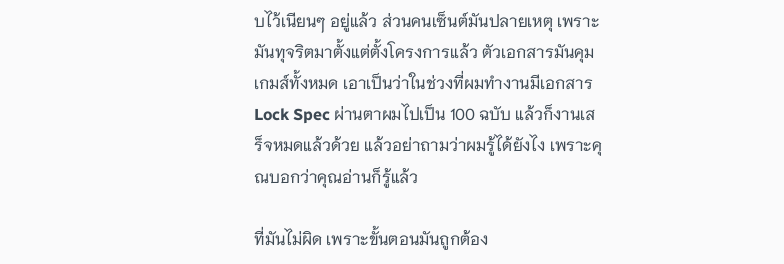บไว้เนียนๆ อยู่แล้ว ส่วนคนเซ็นต์มันปลายเหตุ เพราะมันทุจริตมาตั้งแต่ตั้งโครงการแล้ว ตัวเอกสารมันคุมเกมส์ทั้งหมด เอาเป็นว่าในช่วงที่ผมทำงานมีเอกสาร Lock Spec ผ่านตาผมไปเป็น 100 ฉบับ แล้วก็งานเสร็จหมดแล้วด้วย แล้วอย่าถามว่าผมรู้ได้ยังไง เพราะคุณบอกว่าคุณอ่านก็รู้แล้ว

ที่มันไม่ผิด เพราะขั้นตอนมันถูกต้อง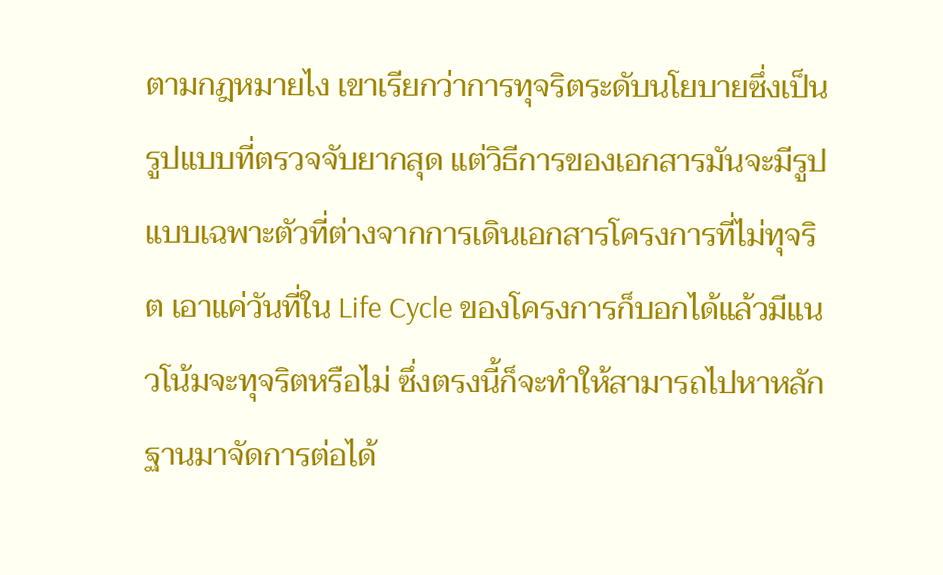ตามกฎหมายไง เขาเรียกว่าการทุจริตระดับนโยบายซึ่งเป็นรูปแบบที่ตรวจจับยากสุด แต่วิธีการของเอกสารมันจะมีรูปแบบเฉพาะตัวที่ต่างจากการเดินเอกสารโครงการที่ไม่ทุจริต เอาแค่วันที่ใน Life Cycle ของโครงการก็บอกได้แล้วมีแนวโน้มจะทุจริตหรือไม่ ซึ่งตรงนี้ก็จะทำให้สามารถไปหาหลักฐานมาจัดการต่อได้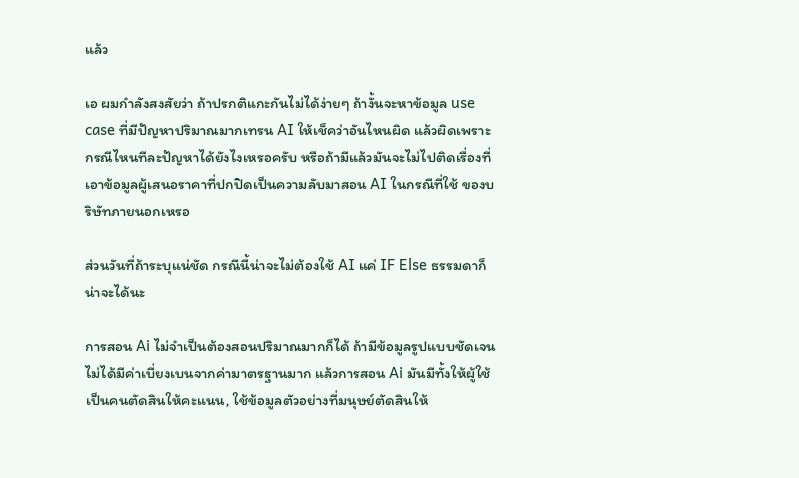แล้ว

เอ ผมกำลังสงสัยว่า ถ้าปรกติแกะกันไม่ได้ง่ายๆ ถ้างั้นจะหาข้อมูล use case ที่มีปัญหาปริมาณมากเทรน AI ให้เช็คว่าอันไหนผิด แล้วผิดเพราะกรณีไหนทีละปัญหาได้ยังไงเหรอครับ หรือถ้ามีแล้วมันจะไม่ไปติดเรื่องที่เอาข้อมูลผู้เสนอราคาที่ปกปิดเป็นความลับมาสอน AI ในกรณีที่ใช้ ของบริษัทภายนอกเหรอ

ส่วนวันที่ถ้าระบุแน่ชัด กรณีนี้น่าจะไม่ต้องใช้ AI แค่ IF Else ธรรมดาก็น่าจะได้นะ

การสอน Ai ไม่จำเป็นต้องสอนปริมาณมากก็ได้ ถ้ามีข้อมูลรูปแบบชัดเจน ไม่ได้มีค่าเบี่ยงเบนจากค่ามาตรฐานมาก แล้วการสอน Ai มันมีทั้งให้ผู้ใช้เป็นคนตัดสินให้คะแนน, ใช้ข้อมูลตัวอย่างที่มนุษย์ตัดสินให้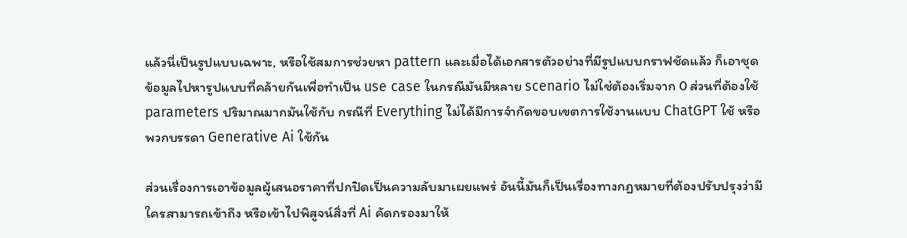แล้วนี่เป็นรูปแบบเฉพาะ, หรือใช้สมการช่วยหา pattern และเมื่อได้เอกสารตัวอย่างที่มีรูปแบบกราฟชัดแล้ว ก็เอาชุดข้อมูลไปหารูปแบบที่คล้ายกันเพื่อทำเป็น use case ในกรณีมันมีหลาย scenario ไม่ใช่ต้องเริ่มจาก 0 ส่วนที่ต้องใช้ parameters ปริมาณมากมันใช้กับ กรณีที่ Everything ไม่ได้มีการจำกัดขอบเขตการใช้งานแบบ ChatGPT ใช้ หรือพวกบรรดา Generative Ai ใช้กัน

ส่วนเรื่องการเอาข้อมูลผู้เสนอราคาที่ปกปิดเป็นความลับมาเผยแพร่ อันนี้มันก็เป็นเรื่องทางกฎหมายที่ต้องปรับปรุงว่ามีใครสามารถเข้าถึง หรือเข้าไปพิสูจน์สิ่งที่ Ai คัดกรองมาให้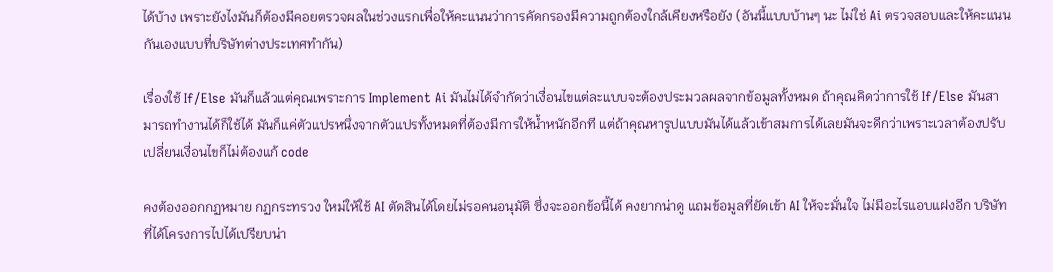ได้บ้าง เพราะยังไงมันก็ต้องมีคอยตรวจผลในช่วงแรกเพื่อให้คะแนนว่าการคัดกรองมีความถูกต้องใกล้เคียงหรือยัง (อันนี้แบบบ้านๆ นะ ไม่ใช่ Ai ตรวจสอบและให้คะแนนกันเองแบบที่บริษัทต่างประเทศทำกัน)

เรื่องใช้ If/Else มันก็แล้วแต่คุณเพราะการ Implement Ai มันไม่ได้จำกัดว่าเงื่อนไขแต่ละแบบจะต้องประมวลผลจากข้อมูลทั้งหมด ถ้าคุณคิดว่าการใช้ If/Else มันสามารถทำงานได้ก็ใช้ได้ มันก็แค่ตัวแปรหนึ่งจากตัวแปรทั้งหมดที่ต้องมีการให้น้ำหนักอีกที แต่ถ้าคุณหารูปแบบมันได้แล้วเข้าสมการได้เลยมันจะดีกว่าเพราะเวลาต้องปรับเปลี่ยนเงื่อนไขก็ไม่ต้องแก้ code

คงต้องออกกฏหมาย กฏกระทรวง ใหม่ให้ใช้ AI ตัดสินได้โดยไม่รอคนอนุมัติ ซึ่งจะออกข้อนี้ได้ คงยากน่าดู แถมข้อมูลที่ยัดเข้า AI ให้จะมั่นใจ ไม่มีอะไรแอบแฝงอีก บริษัทที่ได้โครงการไปได้เปรียบน่า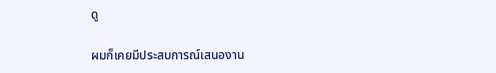ดู

ผมก็เคยมีประสบการณ์เสนองาน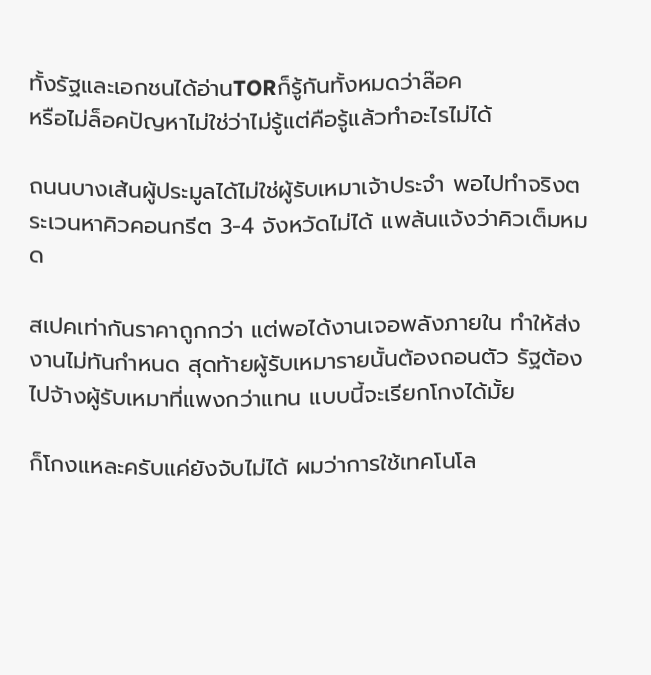ทั้งรัฐและเอกชนได้อ่านTORก็รู้กันทั้งหมดว่าล๊อค
หรือไม่ล็อคปัญหาไม่ใช่ว่าไม่รู้แต่คือรู้แล้วทำอะไรไม่ได้

ถนนบางเส้นผู้ประมูลได้ไม่ใช่ผู้รับเหมาเจ้าประจำ พอไปทำจริงตระเวนหาคิวคอนกรีต 3-4 จังหวัดไม่ได้ แพล้นแจ้งว่าคิวเต็มหมด

สเปคเท่ากันราคาถูกกว่า แต่พอได้งานเจอพลังภายใน ทำให้ส่งงานไม่ทันกำหนด สุดท้ายผู้รับเหมารายนั้นต้องถอนตัว รัฐต้องไปจ้างผู้รับเหมาที่แพงกว่าแทน แบบนี้จะเรียกโกงได้มั้ย

ก็โกงแหละครับแค่ยังจับไม่ได้ ผมว่าการใช้เทคโนโล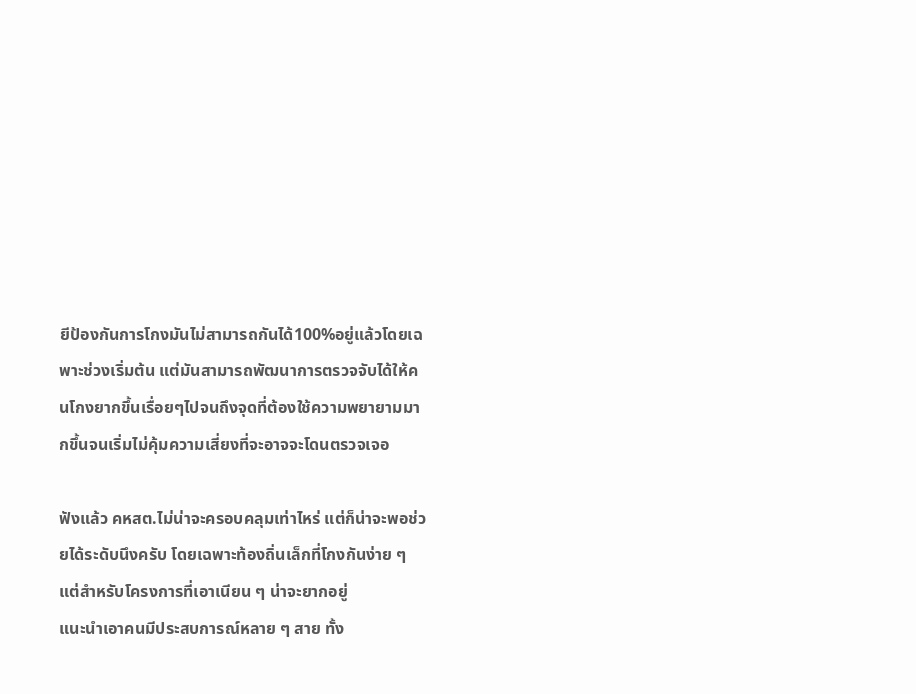ยีป้องกันการโกงมันไม่สามารถกันได้100%อยู่แล้วโดยเฉพาะช่วงเริ่มต้น แต่มันสามารถพัฒนาการตรวจจับได้ให้คนโกงยากขึ้นเรื่อยๆไปจนถึงจุดที่ต้องใช้ความพยายามมากขึ้นจนเริ่มไม่คุ้มความเสี่ยงที่จะอาจจะโดนตรวจเจอ

ฟังแล้ว คหสต.ไม่น่าจะครอบคลุมเท่าไหร่ แต่ก็น่าจะพอช่วยได้ระดับนึงครับ โดยเฉพาะท้องถิ่นเล็กที่โกงกันง่าย ๆ
แต่สำหรับโครงการที่เอาเนียน ๆ น่าจะยากอยู่
แนะนำเอาคนมีประสบการณ์หลาย ๆ สาย ทั้ง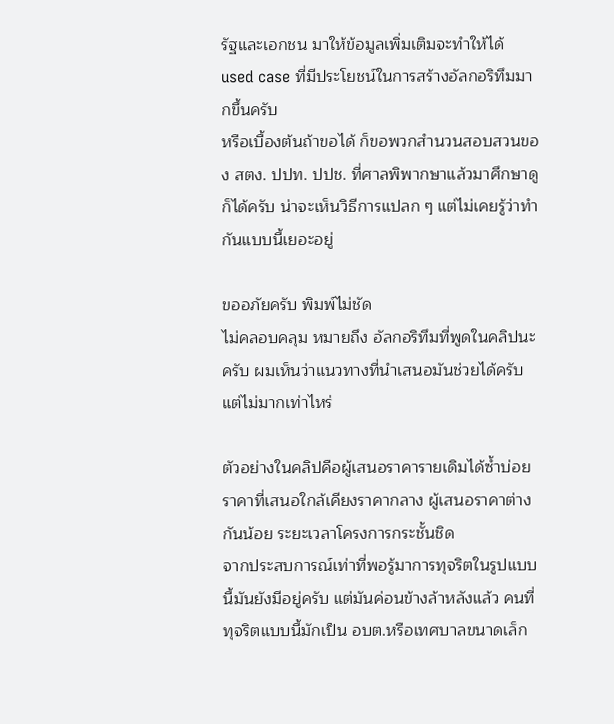รัฐและเอกชน มาให้ข้อมูลเพิ่มเติมจะทำให้ได้ used case ที่มีประโยชน์ในการสร้างอัลกอริทึมมากขึ้นครับ
หรือเบื้องต้นถ้าขอได้ ก็ขอพวกสำนวนสอบสวนของ สตง. ปปท. ปปช. ที่ศาลพิพากษาแล้วมาศึกษาดูก็ได้ครับ น่าจะเห็นวิธีการแปลก ๆ แต่ไม่เคยรู้ว่าทำกันแบบนี้เยอะอยู่

ขออภัยครับ พิมพ์ไม่ชัด
ไม่คลอบคลุม หมายถึง อัลกอริทึมที่พูดในคลิปนะครับ ผมเห็นว่าแนวทางที่นำเสนอมันช่วยได้ครับ แต่ไม่มากเท่าไหร่

ตัวอย่างในคลิปคือผู้เสนอราคารายเดิมได้ซ้ำบ่อย ราคาที่เสนอใกล้เคียงราคากลาง ผู้เสนอราคาต่างกันน้อย ระยะเวลาโครงการกระชั้นชิด
จากประสบการณ์เท่าที่พอรู้มาการทุจริตในรูปแบบนี้มันยังมีอยู่ครับ แต่มันค่อนข้างล้าหลังแล้ว คนที่ทุจริตแบบนี้มักเป็น อบต.หรือเทศบาลขนาดเล็ก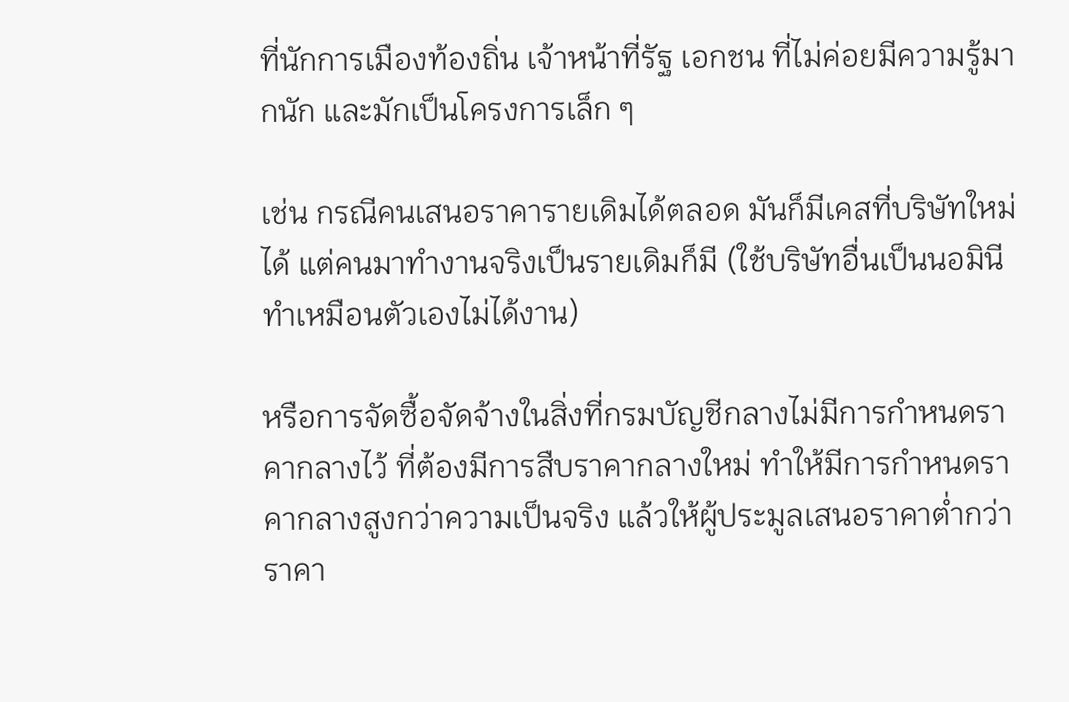ที่นักการเมืองท้องถิ่น เจ้าหน้าที่รัฐ เอกชน ที่ไม่ค่อยมีความรู้มากนัก และมักเป็นโครงการเล็ก ๆ

เช่น กรณีคนเสนอราคารายเดิมได้ตลอด มันก็มีเคสที่บริษัทใหม่ได้ แต่คนมาทำงานจริงเป็นรายเดิมก็มี (ใช้บริษัทอื่นเป็นนอมินีทำเหมือนตัวเองไม่ได้งาน)

หรือการจัดซื้อจัดจ้างในสิ่งที่กรมบัญชีกลางไม่มีการกำหนดราคากลางไว้ ที่ต้องมีการสืบราคากลางใหม่ ทำให้มีการกำหนดราคากลางสูงกว่าความเป็นจริง แล้วให้ผู้ประมูลเสนอราคาต่ำกว่าราคา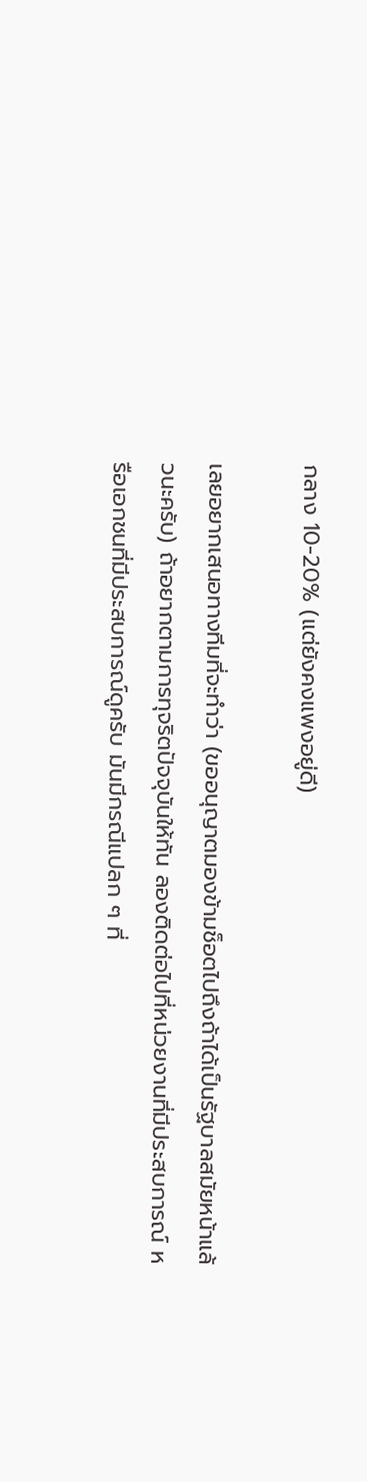กลาง 10-20% (แต่ยังคงแพงอยู่ดี)

เลยอยากเสนอทางทีมที่จะทำว่า (ขออนุญาตมองข้ามช็อตไปถึงถ้าได้เป็นรัฐบาลสมัยหน้าแล้วนะครับ) ถ้าอยากตามการทุจริตปัจจุบันให้ทัน ลองติดต่อไปที่หน่วยงานที่มีประสบการณ์ หรือเอกชนที่มีประสบการณ์ดูครับ มันมีกรณีแปลก ๆ ที่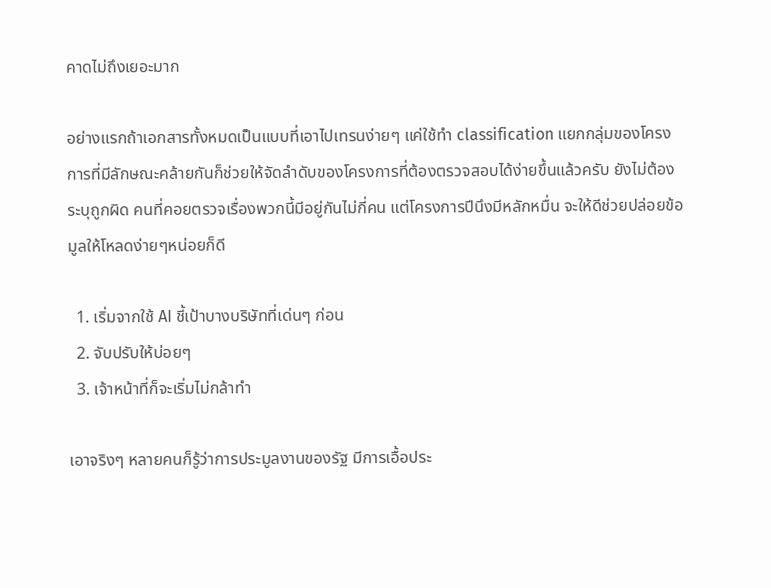คาดไม่ถึงเยอะมาก

อย่างแรกถ้าเอกสารทั้งหมดเป็นแบบที่เอาไปเทรนง่ายๆ แค่ใช้ทำ classification แยกกลุ่มของโครงการที่มีลักษณะคล้ายกันก็ช่วยให้จัดลำดับของโครงการที่ต้องตรวจสอบได้ง่ายขึ้นแล้วครับ ยังไม่ต้องระบุถูกผิด คนที่คอยตรวจเรื่องพวกนี้มีอยู่กันไม่กี่คน แต่โครงการปีนึงมีหลักหมื่น จะให้ดีช่วยปล่อยข้อมูลให้โหลดง่ายๆหน่อยก็ดี

  1. เริ่มจากใช้ AI ชี้เป้าบางบริษัทที่เด่นๆ ก่อน
  2. จับปรับให้บ่อยๆ
  3. เจ้าหน้าที่ก็จะเริ่มไม่กล้าทำ

เอาจริงๆ หลายคนก็รู้ว่าการประมูลงานของรัฐ มีการเอื้อประ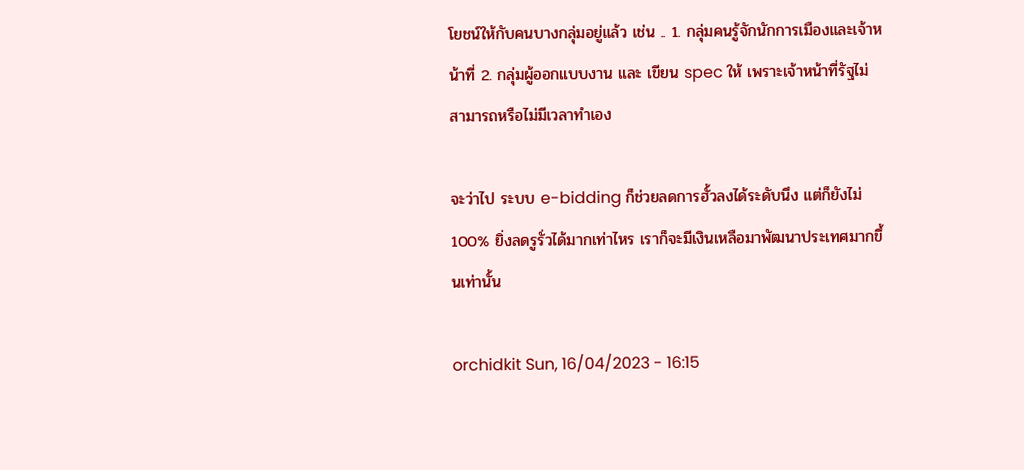โยชน์ให้กับคนบางกลุ่มอยู่แล้ว เช่น .. 1. กลุ่มคนรู้จักนักการเมืองและเจ้าหน้าที่ 2. กลุ่มผู้ออกแบบงาน และ เขียน spec ให้ เพราะเจ้าหน้าที่รัฐไม่สามารถหรือไม่มีเวลาทำเอง

จะว่าไป ระบบ e-bidding ก็ช่วยลดการฮั้วลงได้ระดับนึง แต่ก็ยังไม่ 100% ยิ่งลดรูรั่วได้มากเท่าไหร เราก็จะมีเงินเหลือมาพัฒนาประเทศมากขึ้นเท่านั้น

orchidkit Sun, 16/04/2023 - 16:15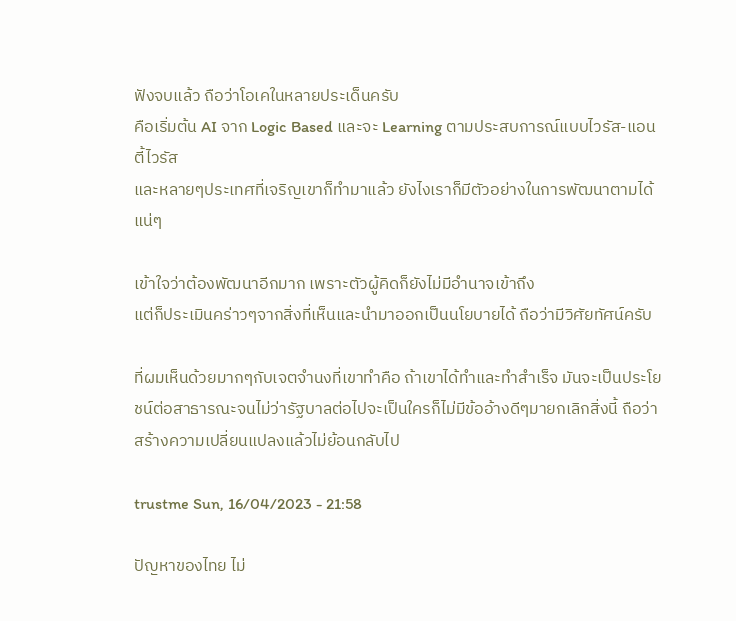ฟังจบแล้ว ถือว่าโอเคในหลายประเด็นครับ
คือเริ่มต้น AI จาก Logic Based และจะ Learning ตามประสบการณ์แบบไวรัส-แอนตี้ไวรัส
และหลายๆประเทศที่เจริญเขาก็ทำมาแล้ว ยังไงเราก็มีตัวอย่างในการพัฒนาตามได้แน่ๆ

เข้าใจว่าต้องพัฒนาอีกมาก เพราะตัวผู้คิดก็ยังไม่มีอำนาจเข้าถึง
แต่ก็ประเมินคร่าวๆจากสิ่งที่เห็นและนำมาออกเป็นนโยบายได้ ถือว่ามีวิศัยทัศน์ครับ

ที่ผมเห็นด้วยมากๆกับเจตจำนงที่เขาทำคือ ถ้าเขาได้ทำและทำสำเร็จ มันจะเป็นประโยชน์ต่อสาธารณะจนไม่ว่ารัฐบาลต่อไปจะเป็นใครก็ไม่มีข้ออ้างดีๆมายกเลิกสิ่งนี้ ถือว่าสร้างความเปลี่ยนแปลงแล้วไม่ย้อนกลับไป

trustme Sun, 16/04/2023 - 21:58

ปัญหาของไทย ไม่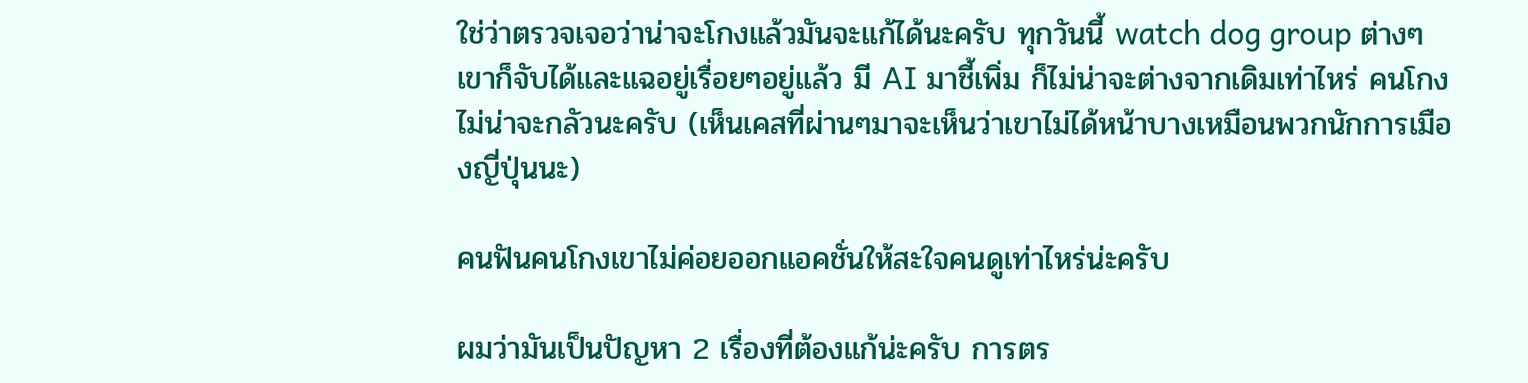ใช่ว่าตรวจเจอว่าน่าจะโกงแล้วมันจะแก้ได้นะครับ ทุกวันนี้ watch dog group ต่างๆเขาก็จับได้และแฉอยู่เรื่อยๆอยู่แล้ว มี AI มาชี้เพิ่ม ก็ไม่น่าจะต่างจากเดิมเท่าไหร่ คนโกงไม่น่าจะกลัวนะครับ (เห็นเคสที่ผ่านๆมาจะเห็นว่าเขาไม่ได้หน้าบางเหมือนพวกนักการเมืองญี่ปุ่นนะ)

คนฟันคนโกงเขาไม่ค่อยออกแอคชั่นให้สะใจคนดูเท่าไหร่น่ะครับ

ผมว่ามันเป็นปัญหา 2 เรื่องที่ต้องแก้น่ะครับ การตร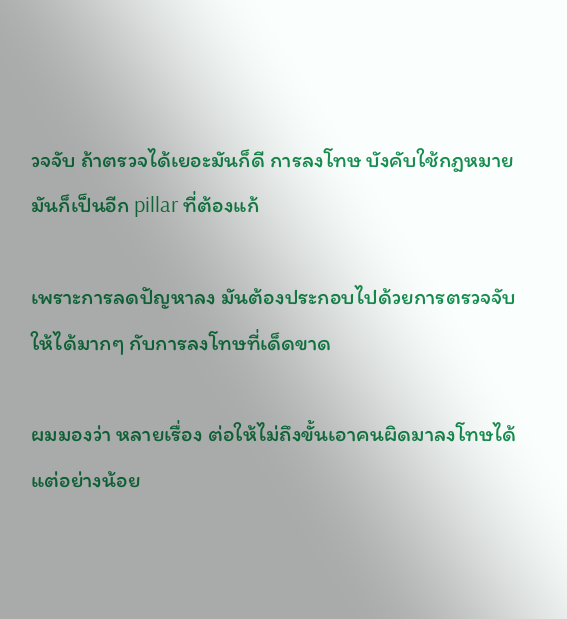วจจับ ถ้าตรวจได้เยอะมันก็ดี การลงโทษ บังคับใช้กฎหมาย มันก็เป็นอีก pillar ที่ต้องแก้

เพราะการลดปัญหาลง มันต้องประกอบไปด้วยการตรวจจับให้ได้มากๆ กับการลงโทษที่เด็ดขาด

ผมมองว่า หลายเรื่อง ต่อให้ไม่ถึงขั้นเอาคนผิดมาลงโทษได้ แต่อย่างน้อย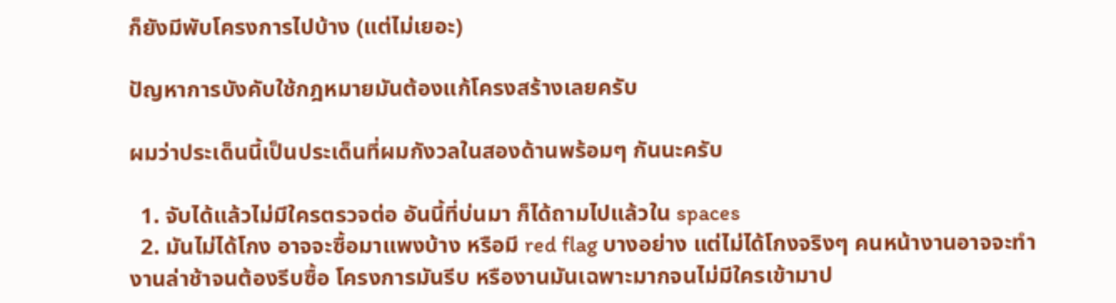ก็ยังมีพับโครงการไปบ้าง (แต่ไม่เยอะ)

ปัญหาการบังคับใช้กฎหมายมันต้องแก้โครงสร้างเลยครับ

ผมว่าประเด็นนี้เป็นประเด็นที่ผมกังวลในสองด้านพร้อมๆ กันนะครับ

  1. จับได้แล้วไม่มีใครตรวจต่อ อันนี้ที่บ่นมา ก็ได้ถามไปแล้วใน spaces
  2. มันไม่ได้โกง อาจจะซื้อมาแพงบ้าง หรือมี red flag บางอย่าง แต่ไม่ได้โกงจริงๆ คนหน้างานอาจจะทำงานล่าช้าจนต้องรีบซื้อ โครงการมันรีบ หรืองานมันเฉพาะมากจนไม่มีใครเข้ามาป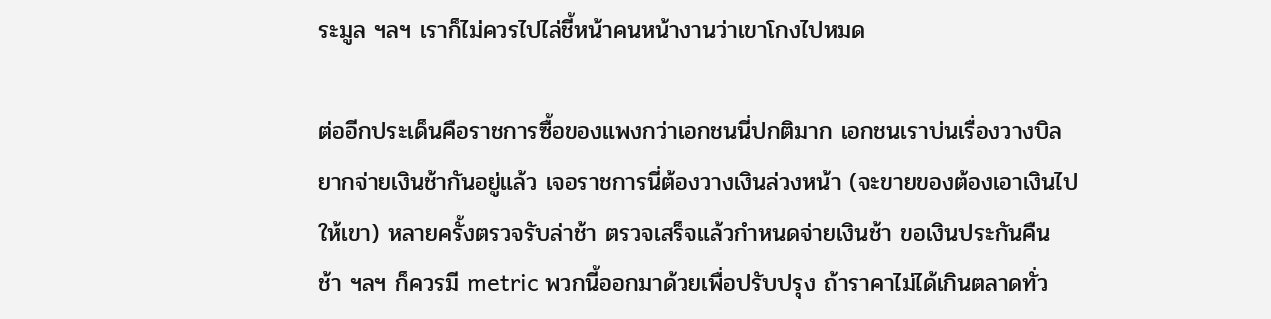ระมูล ฯลฯ เราก็ไม่ควรไปไล่ชี้หน้าคนหน้างานว่าเขาโกงไปหมด

ต่ออีกประเด็นคือราชการซื้อของแพงกว่าเอกชนนี่ปกติมาก เอกชนเราบ่นเรื่องวางบิลยากจ่ายเงินช้ากันอยู่แล้ว เจอราชการนี่ต้องวางเงินล่วงหน้า (จะขายของต้องเอาเงินไปให้เขา) หลายครั้งตรวจรับล่าช้า ตรวจเสร็จแล้วกำหนดจ่ายเงินช้า ขอเงินประกันคืนช้า ฯลฯ ก็ควรมี metric พวกนี้ออกมาด้วยเพื่อปรับปรุง ถ้าราคาไม่ได้เกินตลาดทั่ว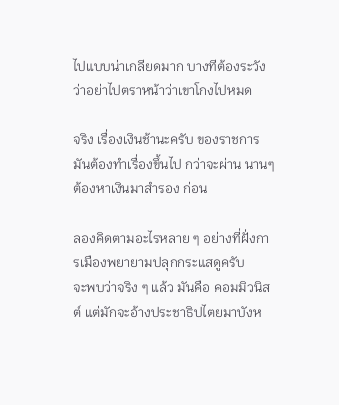ไปแบบน่าเกลียดมาก บางทีต้องระวังว่าอย่าไปตราหน้าว่าเขาโกงไปหมด

จริง เรื่องเงินช้านะครับ ของราชการ มันต้องทำเรื่องขึ้นไป กว่าจะผ่าน นานๆ ต้องหาเงินมาสำรอง ก่อน

ลองคิดตามอะไรหลาย ๆ อย่างที่ฝั่งการเมืองพยายามปลุกกระแสดูครับ
จะพบว่าจริง ๆ แล้ว มันคือ คอมมิวนิสต์ แต่มักจะอ้างประชาธิปไตยมาบังห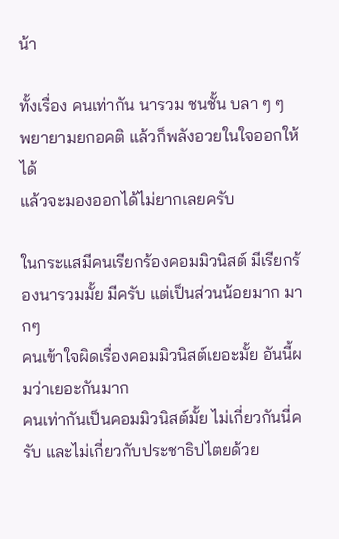น้า

ทั้งเรื่อง คนเท่ากัน นารวม ชนชั้น บลา ๆ ๆ
พยายามยกอคติ แล้วก็พลังอวยในใจออกให้ได้
แล้วจะมองออกได้ไม่ยากเลยครับ

ในกระแสมีคนเรียกร้องคอมมิวนิสต์ มีเรียกร้องนารวมมั้ย มีครับ แต่เป็นส่วนน้อยมาก มากๆ
คนเข้าใจผิดเรื่องคอมมิวนิสต์เยอะมั้ย อันนี้ผมว่าเยอะกันมาก
คนเท่ากันเป็นคอมมิวนิสต์มั้ย ไม่เกี่ยวกันนี่ครับ และไม่เกี่ยวกับประชาธิปไตยด้วย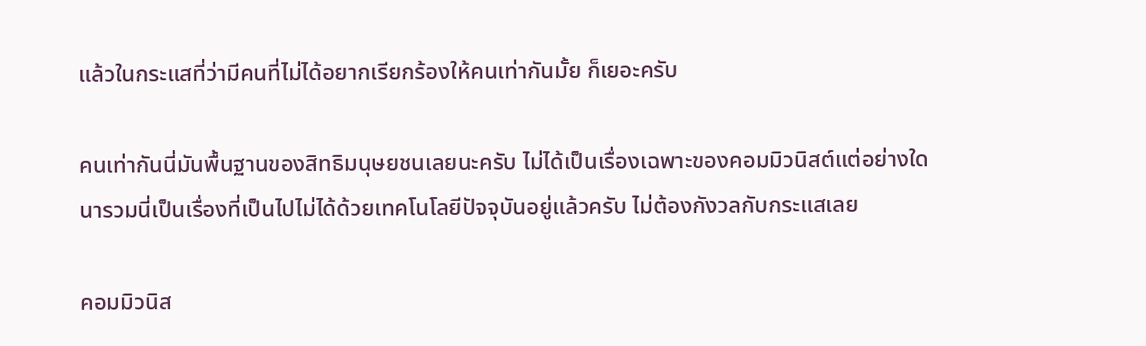แล้วในกระแสที่ว่ามีคนที่ไม่ได้อยากเรียกร้องให้คนเท่ากันมั้ย ก็เยอะครับ

คนเท่ากันนี่มันพื้นฐานของสิทธิมนุษยชนเลยนะครับ ไม่ได้เป็นเรื่องเฉพาะของคอมมิวนิสต์แต่อย่างใด
นารวมนี่เป็นเรื่องที่เป็นไปไม่ได้ด้วยเทคโนโลยีปัจจุบันอยู่แล้วครับ ไม่ต้องกังวลกับกระแสเลย

คอมมิวนิส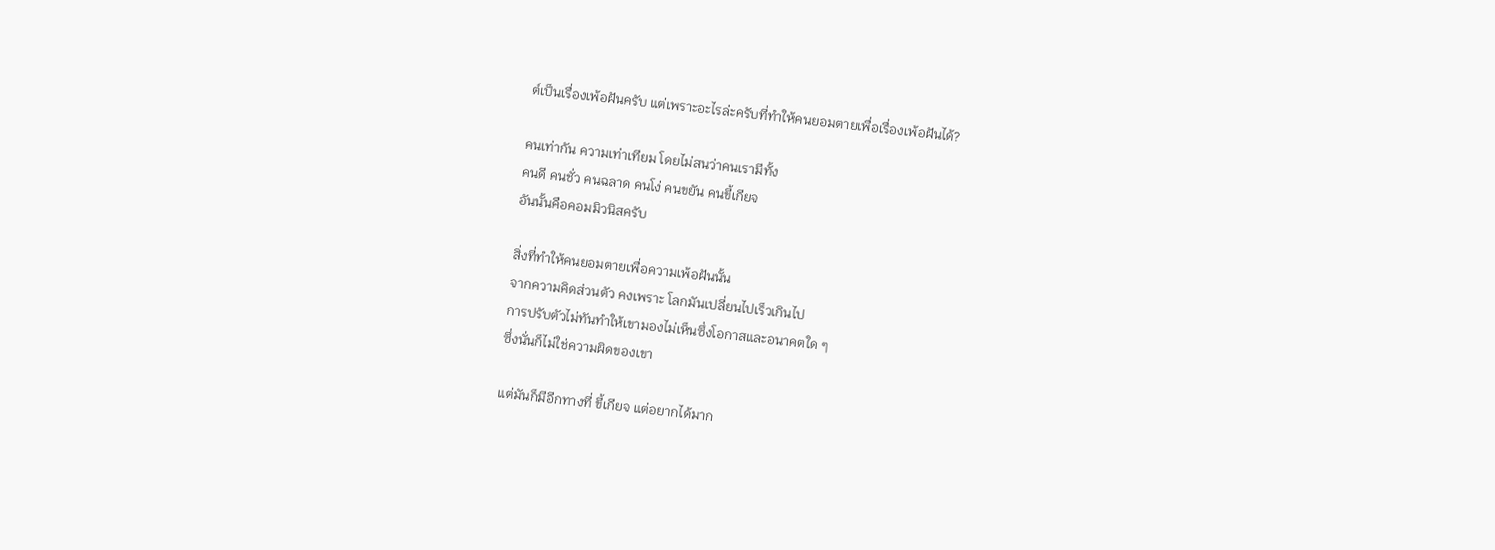ต์เป็นเรื่องเพ้อฝันครับ แต่เพราะอะไรล่ะครับที่ทำให้คนยอมตายเพื่อเรื่องเพ้อฝันได้?

คนเท่ากัน ความเท่าเทียม โดยไม่สนว่าคนเรามีทั้ง
คนดี คนชั่ว คนฉลาด คนโง่ คนขยัน คนขี้เกียจ
อันนั้นคือคอมมิวนิสครับ

สิ่งที่ทำให้คนยอมตายเพื่อความเพ้อฝันนั้น
จากความคิดส่วนตัว คงเพราะ โลกมันเปลี่ยนไปเร็วเกินไป
การปรับตัวไม่ทันทำให้เขามองไม่เห็นซึ่งโอกาสและอนาคตใด ๆ
ซึ่งนั่นก็ไม่ใช่ความผิดของเขา

แต่มันก็มีอีกทางที่ ขี้เกียจ แต่อยากได้มาก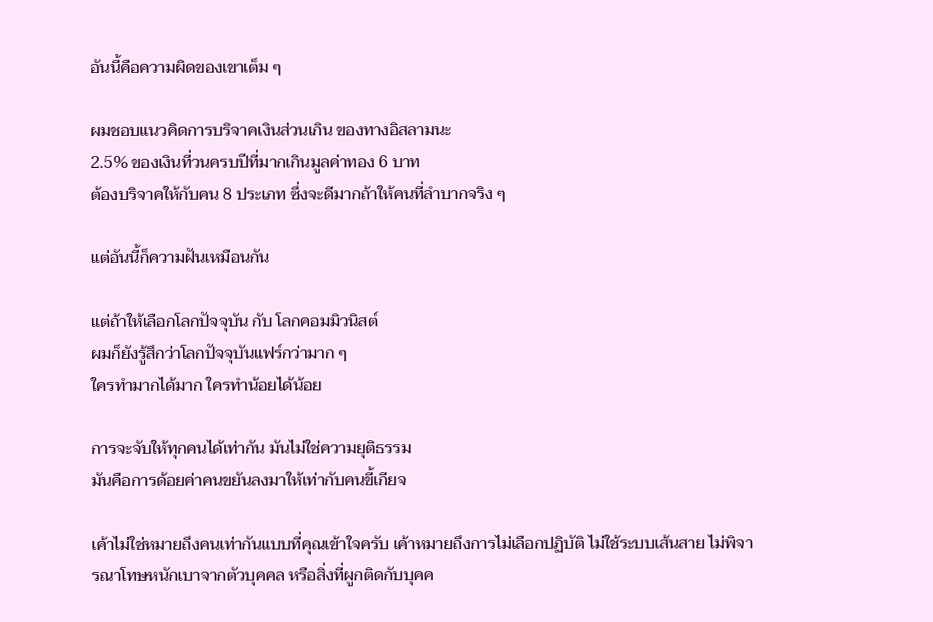อันนี้คือความผิดของเขาเต็ม ๆ

ผมชอบแนวคิดการบริจาคเงินส่วนเกิน ของทางอิสลามนะ
2.5% ของเงินที่วนครบปีที่มากเกินมูลค่าทอง 6 บาท
ต้องบริจาคให้กับคน 8 ประเภท ซึ่งจะดีมากถ้าให้คนที่ลำบากจริง ๆ

แต่อันนี้ก็ความฝันเหมือนกัน

แต่ถ้าให้เลือกโลกปัจจุบัน กับ โลกคอมมิวนิสต์
ผมก็ยังรู้สึกว่าโลกปัจจุบันแฟร์กว่ามาก ๆ
ใครทำมากได้มาก ใครทำน้อยได้น้อย

การจะจับให้ทุกคนได้เท่ากัน มันไม่ใช่ความยุติธรรม
มันคือการด้อยค่าคนขยันลงมาให้เท่ากับคนขี้เกียจ

เค้าไม่ใช่หมายถึงคนเท่ากันแบบที่คุณเข้าใจครับ เค้าหมายถึงการไม่เลือกปฏิบัติ ไม่ใช้ระบบเส้นสาย ไม่พิจารณาโทษหนักเบาจากตัวบุคคล หรือสิ่งที่ผูกติดกับบุคค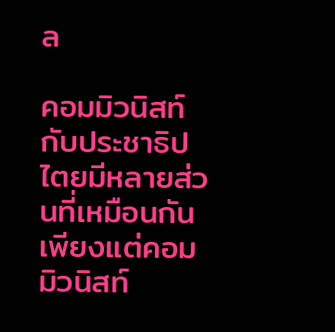ล

คอมมิวนิสท์กับประชาธิปไตยมีหลายส่วนที่เหมือนกัน เพียงแต่คอมมิวนิสท์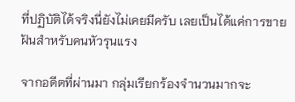ที่ปฏิบัติได้จริงนี่ยังไม่เคยมีครับ เลยเป็นได้แค่การขายฝันสำหรับคนหัวรุนแรง

จากอดีตที่ผ่านมา กลุ่มเรียกร้องจำนวนมากจะ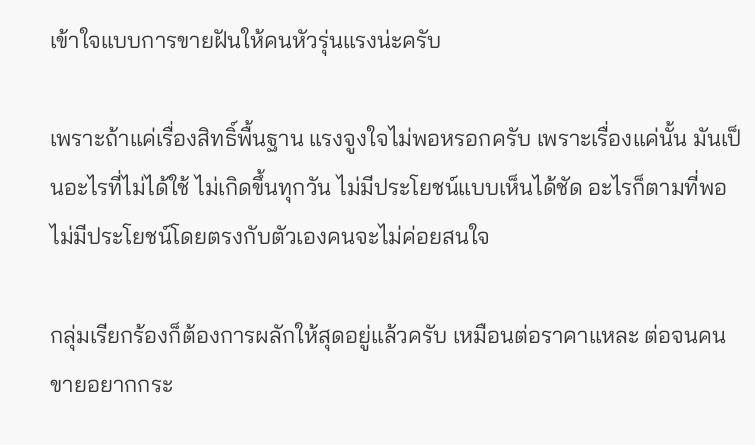เข้าใจแบบการขายฝันให้คนหัวรุ่นแรงน่ะครับ

เพราะถ้าแค่เรื่องสิทธิ์พื้นฐาน แรงจูงใจไม่พอหรอกครับ เพราะเรื่องแค่นั้น มันเป็นอะไรที่ไม่ได้ใช้ ไม่เกิดขึ้นทุกวัน ไม่มีประโยชน์แบบเห็นได้ชัด อะไรก็ตามที่พอไม่มีประโยชน์โดยตรงกับตัวเองคนจะไม่ค่อยสนใจ

กลุ่มเรียกร้องก็ต้องการผลักให้สุดอยู่แล้วครับ เหมือนต่อราคาแหละ ต่อจนคนขายอยากกระ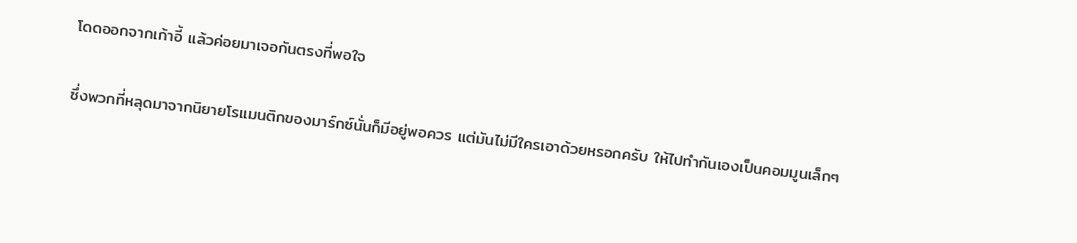โดดออกจากเก้าอี้ แล้วค่อยมาเจอกันตรงที่พอใจ

ซึ่งพวกที่หลุดมาจากนิยายโรแมนติกของมาร์กซ์นั่นก็มีอยู่พอควร แต่มันไม่มีใครเอาด้วยหรอกครับ ให้ไปทำกันเองเป็นคอมมูนเล็กๆ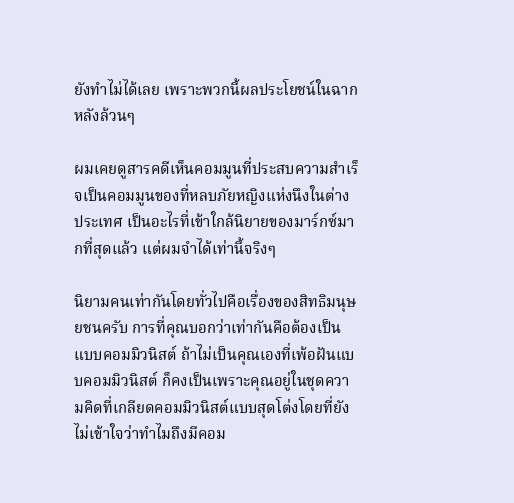ยังทำไม่ได้เลย เพราะพวกนี้ผลประโยชน์ในฉากหลังล้วนๆ

ผมเคยดูสารคดีเห็นคอมมูนที่ประสบความสำเร็จเป็นคอมมูนของที่หลบภัยหญิงแห่งนึงในต่างประเทศ เป็นอะไรที่เข้าใกล้นิยายของมาร์กซ์มากที่สุดแล้ว แต่ผมจำได้เท่านี้จริงๆ

นิยามคนเท่ากันโดยทั่วไปคือเรื่องของสิทธิมนุษยชนครับ การที่คุณบอกว่าเท่ากันคือต้องเป็นแบบคอมมิวนิสต์ ถ้าไม่เป็นคุณเองที่เพ้อฝันแบบคอมมิวนิสต์ ก็คงเป็นเพราะคุณอยู่ในชุดความคิดที่เกลียดคอมมิวนิสต์แบบสุดโต่งโดยที่ยังไม่เข้าใจว่าทำไมถึงมีคอม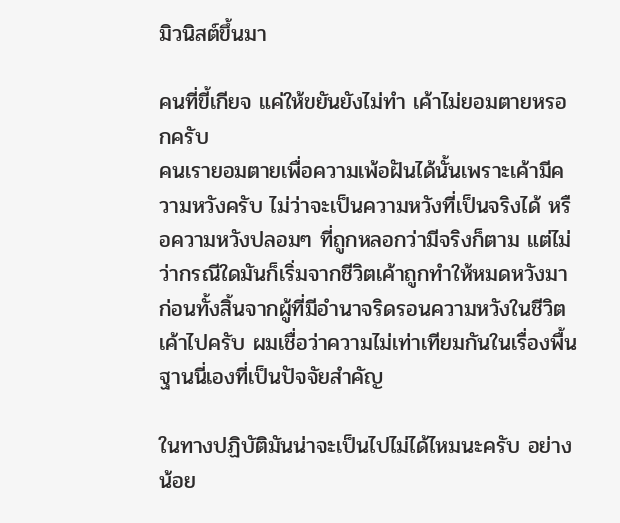มิวนิสต์ขึ้นมา

คนที่ขี้เกียจ แค่ให้ขยันยังไม่ทำ เค้าไม่ยอมตายหรอกครับ
คนเรายอมตายเพื่อความเพ้อฝันได้นั้นเพราะเค้ามีความหวังครับ ไม่ว่าจะเป็นความหวังที่เป็นจริงได้ หรือความหวังปลอมๆ ที่ถูกหลอกว่ามีจริงก็ตาม แต่ไม่ว่ากรณีใดมันก็เริ่มจากชีวิตเค้าถูกทำให้หมดหวังมาก่อนทั้งสิ้นจากผู้ที่มีอำนาจริดรอนความหวังในชีวิตเค้าไปครับ ผมเชื่อว่าความไม่เท่าเทียมกันในเรื่องพื้นฐานนี่เองที่เป็นปัจจัยสำคัญ

ในทางปฏิบัติมันน่าจะเป็นไปไม่ได้ไหมนะครับ อย่างน้อย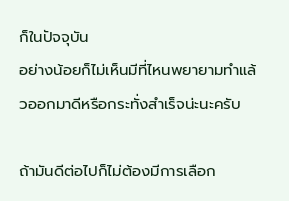ก็ในปัจจุบัน
อย่างน้อยก็ไม่เห็นมีที่ไหนพยายามทำแล้วออกมาดีหรือกระทั่งสำเร็จน่ะนะครับ

ถ้ามันดีต่อไปก็ไม่ต้องมีการเลือก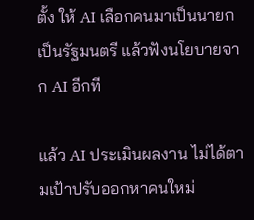ตั้ง ให้ AI เลือกคนมาเป็นนายก เป็นรัฐมนตรี แล้วฟังนโยบายจาก AI อีกที

แล้ว AI ประเมินผลงาน ไม่ได้ตามเป้าปรับออกหาคนใหม่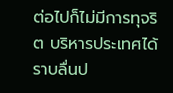ต่อไปก็ไม่มีการทุจริต บริหารประเทศได้ราบลื่นป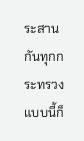ระสานกันทุกกระทรวง แบบนี้ก็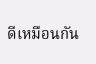ดีเหมือนกัน